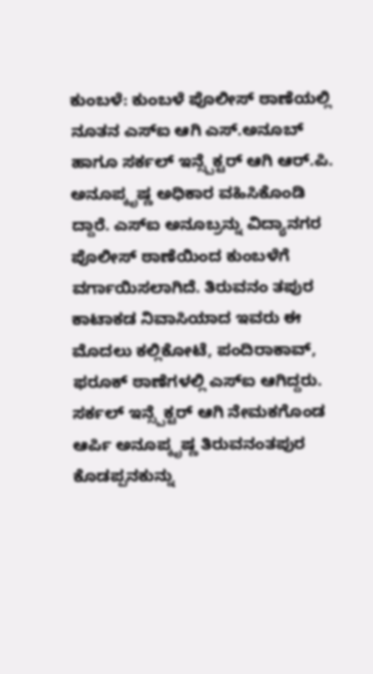ಕುಂಬಳೆ: ಕುಂಬಳೆ ಪೊಲೀಸ್ ಠಾಣೆಯಲ್ಲಿ ನೂತನ ಎಸ್ಐ ಆಗಿ ಎಸ್.ಅನೂಬ್ ಹಾಗೂ ಸರ್ಕಲ್ ಇನ್ಸ್ಪೆಕ್ಟರ್ ಆಗಿ ಆರ್.ಪಿ. ಅನೂಪ್ಕೃಷ್ಣ ಅಧಿಕಾರ ವಹಿಸಿಕೊಂಡಿ ದ್ದಾರೆ. ಎಸ್ಐ ಅನೂಬ್ರನ್ನು ವಿದ್ಯಾನಗರ ಪೊಲೀಸ್ ಠಾಣೆಯಿಂದ ಕುಂಬಳೆಗೆ ವರ್ಗಾಯಿಸಲಾಗಿದೆ. ತಿರುವನಂ ತಪುರ ಕಾಟಾಕಡ ನಿವಾಸಿಯಾದ ಇವರು ಈ ಮೊದಲು ಕಲ್ಲಿಕೋಟೆ, ಪಂದಿರಾಕಾವ್, ಫರೂಕ್ ಠಾಣೆಗಳಲ್ಲಿ ಎಸ್ಐ ಆಗಿದ್ದರು. ಸರ್ಕಲ್ ಇನ್ಸ್ಪೆಕ್ಟರ್ ಆಗಿ ನೇಮಕಗೊಂಡ ಆರ್ಪಿ ಅನೂಪ್ಕೃಷ್ಣ ತಿರುವನಂತಪುರ ಕೊಡಪ್ಪನಕುನ್ನು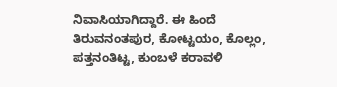ನಿವಾಸಿಯಾಗಿದ್ದಾರೆ. ಈ ಹಿಂದೆ ತಿರುವನಂತಪುರ, ಕೋಟ್ಟಯಂ, ಕೊಲ್ಲಂ, ಪತ್ತನಂತಿಟ್ಟ, ಕುಂಬಳೆ ಕರಾವಳಿ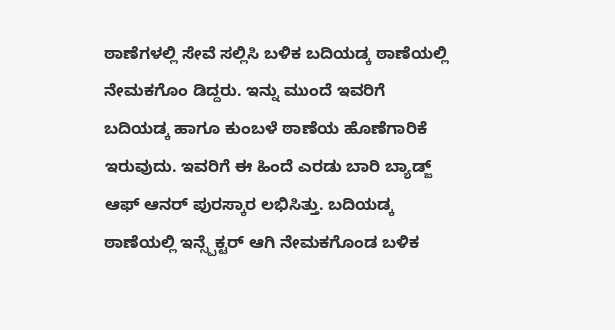ಠಾಣೆಗಳಲ್ಲಿ ಸೇವೆ ಸಲ್ಲಿಸಿ ಬಳಿಕ ಬದಿಯಡ್ಕ ಠಾಣೆಯಲ್ಲಿ ನೇಮಕಗೊಂ ಡಿದ್ದರು. ಇನ್ನು ಮುಂದೆ ಇವರಿಗೆ ಬದಿಯಡ್ಕ ಹಾಗೂ ಕುಂಬಳೆ ಠಾಣೆಯ ಹೊಣೆಗಾರಿಕೆ ಇರುವುದು. ಇವರಿಗೆ ಈ ಹಿಂದೆ ಎರಡು ಬಾರಿ ಬ್ಯಾಡ್ಜ್ ಆಫ್ ಆನರ್ ಪುರಸ್ಕಾರ ಲಭಿಸಿತ್ತು. ಬದಿಯಡ್ಕ ಠಾಣೆಯಲ್ಲಿ ಇನ್ಸ್ಪೆಕ್ಟರ್ ಆಗಿ ನೇಮಕಗೊಂಡ ಬಳಿಕ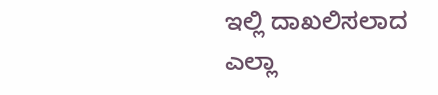ಇಲ್ಲಿ ದಾಖಲಿಸಲಾದ ಎಲ್ಲಾ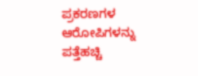ಪ್ರಕರಣಗಳ ಆರೋಪಿಗಳನ್ನು ಪತ್ತೆಹಚ್ಚಿ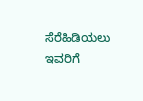ಸೆರೆಹಿಡಿಯಲು ಇವರಿಗೆ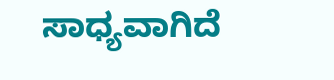ಸಾಧ್ಯವಾಗಿದೆ